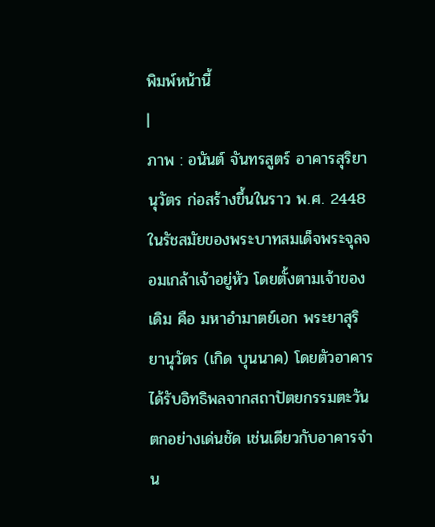พิมพ์หน้านี้
|
ภาพ : อนันต์ จันทรสูตร์ อาคารสุริยานุวัตร ก่อสร้างขึ้นในราว พ.ศ. 2448 ในรัชสมัยของพระบาทสมเด็จพระจุลจอมเกล้าเจ้าอยู่หัว โดยตั้งตามเจ้าของเดิม คือ มหาอำมาตย์เอก พระยาสุริยานุวัตร (เกิด บุนนาค) โดยตัวอาคารได้รับอิทธิพลจากสถาปัตยกรรมตะวันตกอย่างเด่นชัด เช่นเดียวกับอาคารจำน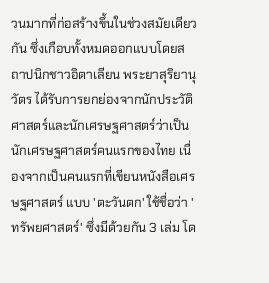วนมากที่ก่อสร้างขึ้นในช่วงสมัยเดียวกัน ซึ่งเกือบทั้งหมดออกแบบโดยสถาปนิกชาวอิตาเลียน พระยาสุริยานุวัตร ได้รับการยกย่องจากนักประวัติศาสตร์และนักเศรษฐศาสตร์ว่าเป็น นักเศรษฐศาสตร์คนแรกของไทย เนื่องจากเป็นคนแรกที่เขียนหนังสือเศรษฐศาสตร์ แบบ 'ตะวันตก' ใช้ชื่อว่า 'ทรัพยศาสตร์' ซึ่งมีด้วยกัน 3 เล่ม โด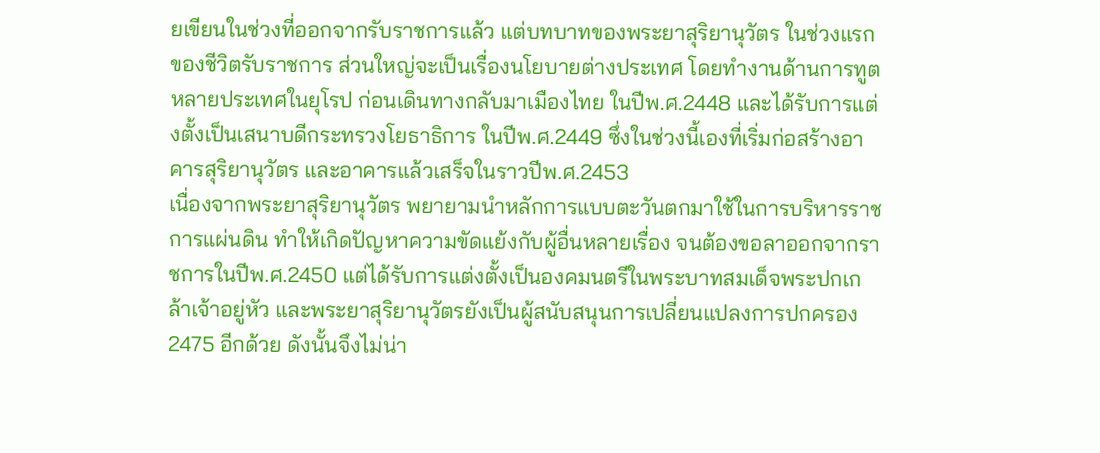ยเขียนในช่วงที่ออกจากรับราชการแล้ว แต่บทบาทของพระยาสุริยานุวัตร ในช่วงแรกของชีวิตรับราชการ ส่วนใหญ่จะเป็นเรื่องนโยบายต่างประเทศ โดยทำงานด้านการทูตหลายประเทศในยุโรป ก่อนเดินทางกลับมาเมืองไทย ในปีพ.ศ.2448 และได้รับการแต่งตั้งเป็นเสนาบดีกระทรวงโยธาธิการ ในปีพ.ศ.2449 ซึ่งในช่วงนี้เองที่เริ่มก่อสร้างอาคารสุริยานุวัตร และอาคารแล้วเสร็จในราวปีพ.ศ.2453
เนื่องจากพระยาสุริยานุวัตร พยายามนำหลักการแบบตะวันตกมาใช้ในการบริหารราชการแผ่นดิน ทำให้เกิดปัญหาความขัดแย้งกับผู้อื่นหลายเรื่อง จนต้องขอลาออกจากราชการในปีพ.ศ.2450 แต่ได้รับการแต่งตั้งเป็นองคมนตรีในพระบาทสมเด็จพระปกเกล้าเจ้าอยู่หัว และพระยาสุริยานุวัตรยังเป็นผู้สนับสนุนการเปลี่ยนแปลงการปกครอง 2475 อีกด้วย ดังนั้นจึงไม่น่า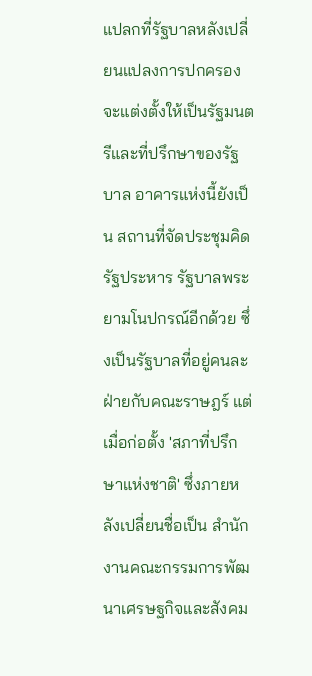แปลกที่รัฐบาลหลังเปลี่ยนแปลงการปกครองจะแต่งตั้งให้เป็นรัฐมนตรีและที่ปรึกษาของรัฐบาล อาคารแห่งนี้ยังเป็น สถานที่จัดประชุมคิดรัฐประหาร รัฐบาลพระยามโนปกรณ์อีกด้วย ซึ่งเป็นรัฐบาลที่อยู่คนละฝ่ายกับคณะราษฎร์ แต่เมื่อก่อตั้ง 'สภาที่ปรึกษาแห่งชาติ' ซึ่งภายหลังเปลี่ยนชื่อเป็น สำนักงานคณะกรรมการพัฒนาเศรษฐกิจและสังคม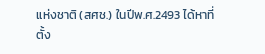แห่งชาติ (สศช.) ในปีพ.ศ.2493 ได้หาที่ตั้ง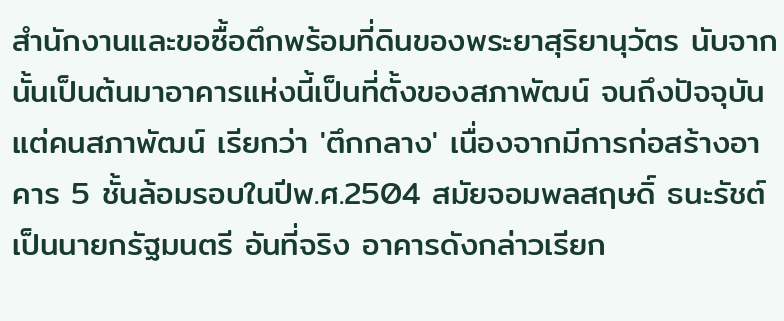สำนักงานและขอซื้อตึกพร้อมที่ดินของพระยาสุริยานุวัตร นับจากนั้นเป็นต้นมาอาคารแห่งนี้เป็นที่ตั้งของสภาพัฒน์ จนถึงปัจจุบัน แต่คนสภาพัฒน์ เรียกว่า 'ตึกกลาง' เนื่องจากมีการก่อสร้างอาคาร 5 ชั้นล้อมรอบในปีพ.ศ.2504 สมัยจอมพลสฤษดิ์ ธนะรัชต์ เป็นนายกรัฐมนตรี อันที่จริง อาคารดังกล่าวเรียก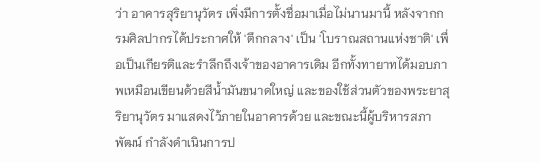ว่า อาคารสุริยานุวัตร เพิ่งมีการตั้งชื่อมาเมื่อไม่นานมานี้ หลังจากกรมศิลปากรได้ประกาศให้ 'ตึกกลาง' เป็น 'โบราณสถานแห่งชาติ' เพื่อเป็นเกียรติและรำลึกถึงเจ้าของอาคารเดิม อีกทั้งทายาทได้มอบภาพเหมือนเขียนด้วยสีน้ำมันขนาดใหญ่ และของใช้ส่วนตัวของพระยาสุริยานุวัตร มาแสดงไว้ภายในอาคารด้วย และขณะนี้ผู้บริหารสภาพัฒน์ กำลังดำเนินการป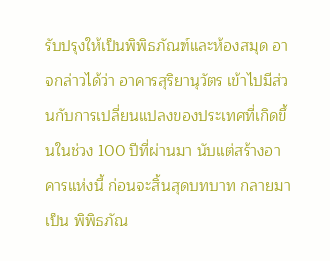รับปรุงให้เป็นพิพิธภัณฑ์และห้องสมุด อาจกล่าวได้ว่า อาคารสุริยานุวัตร เข้าไปมีส่วนกับการเปลี่ยนแปลงของประเทศที่เกิดขึ้นในช่วง 100 ปีที่ผ่านมา นับแต่สร้างอาคารแห่งนี้ ก่อนจะสิ้นสุดบทบาท กลายมาเป็น พิพิธภัณ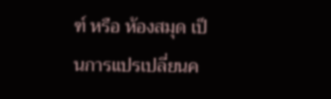ฑ์ หรือ ห้องสมุด เป็นการแปรเปลี่ยนค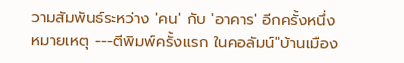วามสัมพันธ์ระหว่าง 'คน' กับ 'อาคาร' อีกครั้งหนึ่ง หมายเหตุ ---ตีพิมพ์ครั้งแรก ในคอลัมน์"บ้านเมือง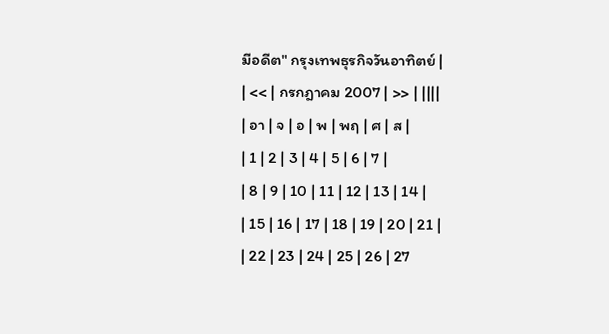มีอดีต" กรุงเทพธุรกิจวันอาทิตย์ |
| << | กรกฎาคม 2007 | >> | ||||
| อา | จ | อ | พ | พฤ | ศ | ส |
| 1 | 2 | 3 | 4 | 5 | 6 | 7 |
| 8 | 9 | 10 | 11 | 12 | 13 | 14 |
| 15 | 16 | 17 | 18 | 19 | 20 | 21 |
| 22 | 23 | 24 | 25 | 26 | 27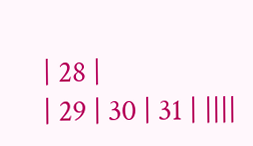| 28 |
| 29 | 30 | 31 | ||||